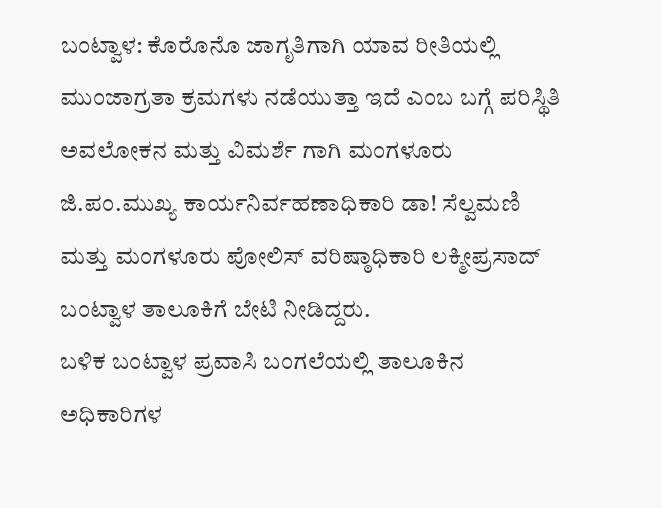ಬಂಟ್ವಾಳ: ಕೊರೊನೊ ಜಾಗೃತಿಗಾಗಿ ಯಾವ ರೀತಿಯಲ್ಲಿ ಮುಂಜಾಗ್ರತಾ ಕ್ರಮಗಳು ನಡೆಯುತ್ತಾ ಇದೆ ಎಂಬ ಬಗ್ಗೆ ಪರಿಸ್ಥಿತಿ ಅವಲೋಕನ ಮತ್ತು ವಿಮರ್ಶೆ ಗಾಗಿ ಮಂಗಳೂರು ಜಿ.ಪಂ.ಮುಖ್ಯ ಕಾರ್ಯನಿರ್ವಹಣಾಧಿಕಾರಿ ಡಾ! ಸೆಲ್ವಮಣಿ ಮತ್ತು ಮಂಗಳೂರು ಪೋಲಿಸ್ ವರಿಷ್ಠಾಧಿಕಾರಿ ಲಕ್ಮೀಪ್ರಸಾದ್ ಬಂಟ್ವಾಳ ತಾಲೂಕಿಗೆ ಬೇಟಿ ನೀಡಿದ್ದರು.
ಬಳಿಕ ಬಂಟ್ವಾಳ ಪ್ರವಾಸಿ ಬಂಗಲೆಯಲ್ಲಿ ತಾಲೂಕಿನ ಅಧಿಕಾರಿಗಳ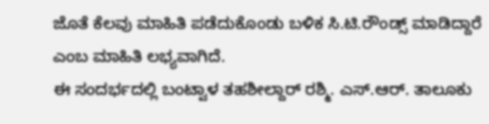ಜೊತೆ ಕೆಲವು ಮಾಹಿತಿ ಪಡೆದುಕೊಂಡು ಬಳಿಕ ಸಿ.ಟಿ.ರೌಂಡ್ಸ್ ಮಾಡಿದ್ದಾರೆ ಎಂಬ ಮಾಹಿತಿ ಲಭ್ಯವಾಗಿದೆ.
ಈ ಸಂದರ್ಭದಲ್ಲಿ ಬಂಟ್ವಾಳ ತಹಶೀಲ್ದಾರ್ ರಶ್ಮಿ. ಎಸ್.ಆರ್. ತಾಲೂಕು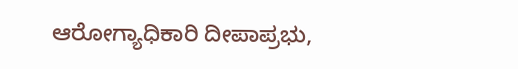ಆರೋಗ್ಯಾಧಿಕಾರಿ ದೀಪಾಪ್ರಭು,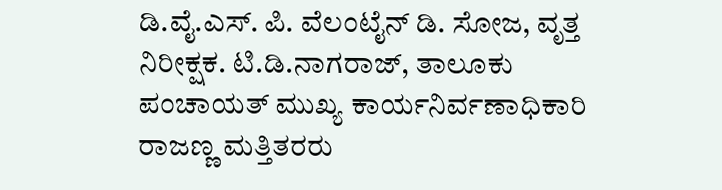ಡಿ.ವೈ.ಎಸ್. ಪಿ. ವೆಲಂಟೈನ್ ಡಿ. ಸೋಜ, ವೃತ್ತ ನಿರೀಕ್ಷಕ. ಟಿ.ಡಿ.ನಾಗರಾಜ್, ತಾಲೂಕು ಪಂಚಾಯತ್ ಮುಖ್ಯ ಕಾರ್ಯನಿರ್ವಣಾಧಿಕಾರಿ ರಾಜಣ್ಣ ಮತ್ತಿತರರು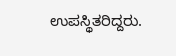ಉಪಸ್ಥಿತರಿದ್ದರು.